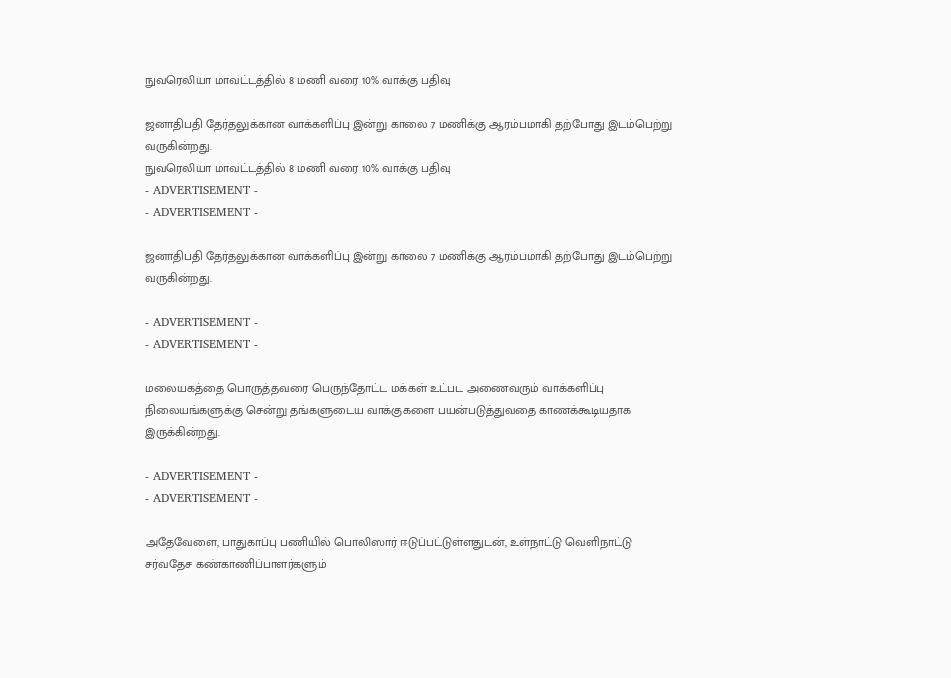நுவரெலியா மாவட்டத்தில் 8 மணி வரை 10% வாக்கு பதிவு

ஜனாதிபதி தேர்தலுக்கான வாக்களிப்பு இன்று காலை 7 மணிக்கு ஆரம்பமாகி தற்போது இடம்பெற்று வருகின்றது.
நுவரெலியா மாவட்டத்தில் 8 மணி வரை 10% வாக்கு பதிவு
- ADVERTISEMENT -
- ADVERTISEMENT -

ஜனாதிபதி தேர்தலுக்கான வாக்களிப்பு இன்று காலை 7 மணிக்கு ஆரம்பமாகி தற்போது இடம்பெற்று வருகின்றது.

- ADVERTISEMENT -
- ADVERTISEMENT -

மலையகத்தை பொருத்தவரை பெருந்தோட்ட மக்கள் உட்பட அணைவரும் வாக்களிப்பு நிலையங்களுக்கு சென்று தங்களுடைய வாக்குகளை பயன்படுத்துவதை காணக்கூடியதாக இருக்கின்றது.

- ADVERTISEMENT -
- ADVERTISEMENT -

அதேவேளை, பாதுகாப்பு பணியில் பொலிஸார் ஈடுப்பட்டுள்ளதுடன், உள்நாட்டு வெளிநாட்டு சர்வதேச கண்காணிப்பாளர்களும்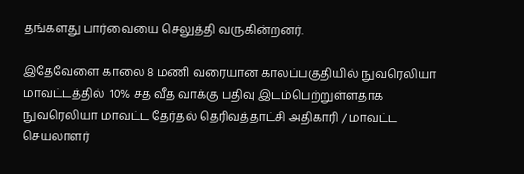தங்களது பார்வையை செலுத்தி வருகின்றனர்.

இதேவேளை காலை 8 மணி வரையான காலப்பகுதியில் நுவரெலியா மாவட்டத்தில்  10% சத வீத வாக்கு பதிவு இடம்பெற்றுள்ளதாக  நுவரெலியா மாவட்ட தேர்தல் தெரிவத்தாட்சி அதிகாரி / மாவட்ட செயலாளர்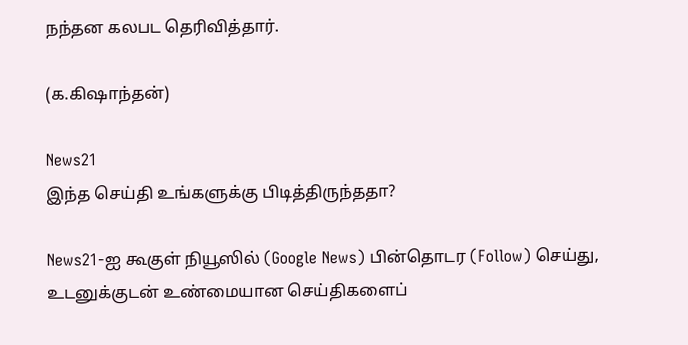நந்தன கலபட தெரிவித்தார்.

(க.கிஷாந்தன்)

News21
இந்த செய்தி உங்களுக்கு பிடித்திருந்ததா?

News21-ஐ கூகுள் நியூஸில் (Google News) பின்தொடர (Follow) செய்து, உடனுக்குடன் உண்மையான செய்திகளைப்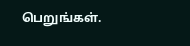பெறுங்கள்.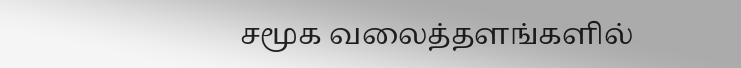சமூக வலைத்தளங்களில்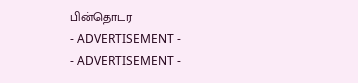பின்தொடர
- ADVERTISEMENT -
- ADVERTISEMENT -